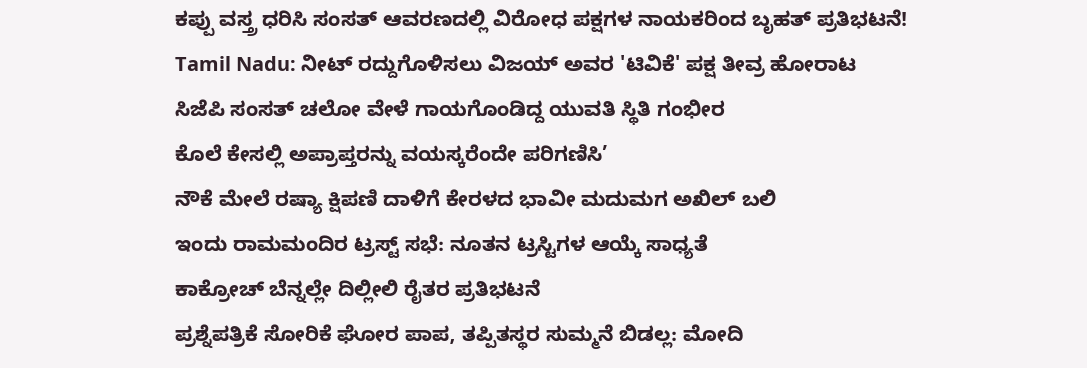ಕಪ್ಪು ವಸ್ತ್ರ ಧರಿಸಿ ಸಂಸತ್ ಆವರಣದಲ್ಲಿ ವಿರೋಧ ಪಕ್ಷಗಳ ನಾಯಕರಿಂದ ಬೃಹತ್ ಪ್ರತಿಭಟನೆ!
Tamil Nadu: ನೀಟ್ ರದ್ದುಗೊಳಿಸಲು ವಿಜಯ್ ಅವರ 'ಟಿವಿಕೆ' ಪಕ್ಷ ತೀವ್ರ ಹೋರಾಟ
ಸಿಜೆಪಿ ಸಂಸತ್ ಚಲೋ ವೇಳೆ ಗಾಯಗೊಂಡಿದ್ದ ಯುವತಿ ಸ್ಥಿತಿ ಗಂಭೀರ
ಕೊಲೆ ಕೇಸಲ್ಲಿ ಅಪ್ರಾಪ್ತರನ್ನು ವಯಸ್ಕರೆಂದೇ ಪರಿಗಣಿಸಿ’
ನೌಕೆ ಮೇಲೆ ರಷ್ಯಾ ಕ್ಷಿಪಣಿ ದಾಳಿಗೆ ಕೇರಳದ ಭಾವೀ ಮದುಮಗ ಅಖಿಲ್ ಬಲಿ
ಇಂದು ರಾಮಮಂದಿರ ಟ್ರಸ್ಟ್ ಸಭೆ: ನೂತನ ಟ್ರಸ್ಟಿಗಳ ಆಯ್ಕೆ ಸಾಧ್ಯತೆ
ಕಾಕ್ರೋಚ್ ಬೆನ್ನಲ್ಲೇ ದಿಲ್ಲೀಲಿ ರೈತರ ಪ್ರತಿಭಟನೆ
ಪ್ರಶ್ನೆಪತ್ರಿಕೆ ಸೋರಿಕೆ ಘೋರ ಪಾಪ, ತಪ್ಪಿತಸ್ಥರ ಸುಮ್ಮನೆ ಬಿಡಲ್ಲ: ಮೋದಿ